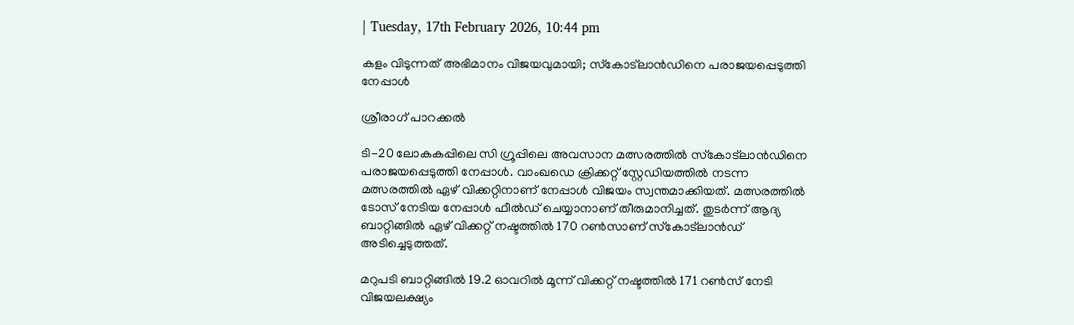| Tuesday, 17th February 2026, 10:44 pm

കളം വിടുന്നത് അഭിമാനം വിജയവുമായി; സ്‌കോട്ലാന്‍ഡിനെ പരാജയപ്പെടുത്തി നേപ്പാള്‍

ശ്രീരാഗ് പാറക്കല്‍

ടി-20 ലോകകപ്പിലെ സി ഗ്രൂപ്പിലെ അവസാന മത്സരത്തില്‍ സ്‌കോട്ലാന്‍ഡിനെ പരാജയപ്പെടുത്തി നേപ്പാള്‍. വാംഖഡെ ക്രിക്കറ്റ് സ്റ്റേഡിയത്തില്‍ നടന്ന മത്സരത്തില്‍ ഏഴ് വിക്കറ്റിനാണ് നേപ്പാള്‍ വിജയം സ്വന്തമാക്കിയത്. മത്സരത്തില്‍ ടോസ് നേടിയ നേപ്പാള്‍ ഫീല്‍ഡ് ചെയ്യാനാണ് തീരുമാനിച്ചത്. തുടര്‍ന്ന് ആദ്യ ബാറ്റിങ്ങില്‍ ഏഴ് വിക്കറ്റ് നഷ്ടത്തില്‍ 170 റണ്‍സാണ് സ്‌കോട്ലാന്‍ഡ് അടിച്ചെടുത്തത്.

മറുപടി ബാറ്റിങ്ങില്‍ 19.2 ഓവറില്‍ മൂന്ന് വിക്കറ്റ് നഷ്ടത്തില്‍ 171 റണ്‍സ് നേടി വിജയലക്ഷ്യം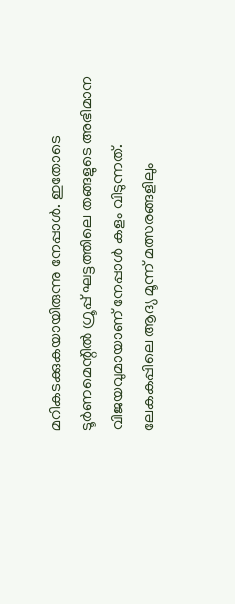മറികടക്കുകയായിരുന്നു നേപ്പാള്‍. ഇതോടെ ടൂര്‍ണമെന്റില്‍ ഗ്രൂപ്പ് ഘട്ടത്തിലെ തങ്ങളുടെ അഭിമാന വിജയവുമായാണ് നേപ്പാള്‍ കളം വിടുന്നത്. ലേകകപ്പിലെ ആദ്യ മൂന്ന് മത്സരങ്ങളിലും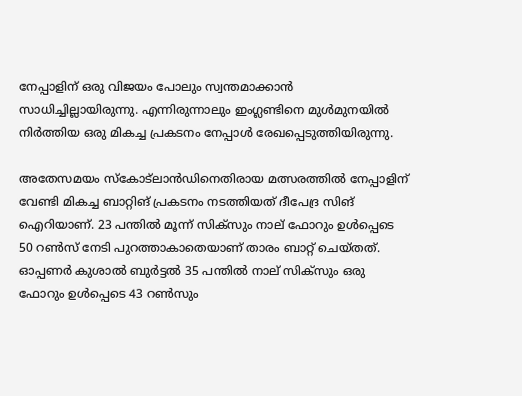നേപ്പാളിന് ഒരു വിജയം പോലും സ്വന്തമാക്കാന്‍ സാധിച്ചില്ലായിരുന്നു. എന്നിരുന്നാലും ഇംഗ്ലണ്ടിനെ മുള്‍മുനയില്‍ നിര്‍ത്തിയ ഒരു മികച്ച പ്രകടനം നേപ്പാള്‍ രേഖപ്പെടുത്തിയിരുന്നു.

അതേസമയം സ്‌കോട്ലാന്‍ഡിനെതിരായ മത്സരത്തില്‍ നേപ്പാളിന് വേണ്ടി മികച്ച ബാറ്റിങ് പ്രകടനം നടത്തിയത് ദീപേദ്ര സിങ് ഐറിയാണ്. 23 പന്തില്‍ മൂന്ന് സിക്സും നാല് ഫോറും ഉള്‍പ്പെടെ 50 റണ്‍സ് നേടി പുറത്താകാതെയാണ് താരം ബാറ്റ് ചെയ്തത്. ഓപ്പണര്‍ കുശാല്‍ ബുര്‍ട്ടല്‍ 35 പന്തില്‍ നാല് സിക്സും ഒരു ഫോറും ഉള്‍പ്പെടെ 43 റണ്‍സും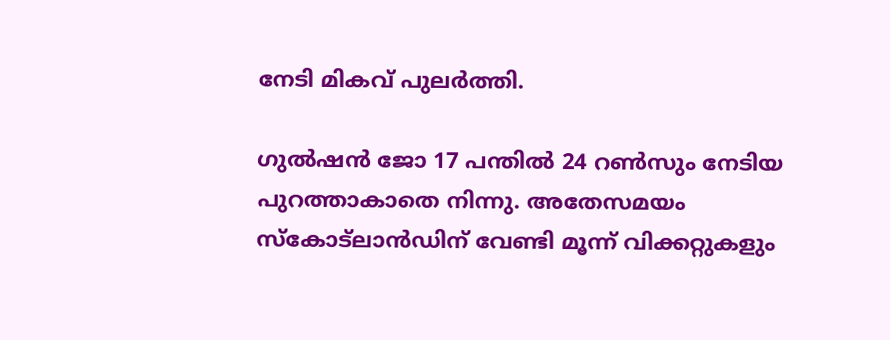നേടി മികവ് പുലര്‍ത്തി.

ഗുല്‍ഷന്‍ ജോ 17 പന്തില്‍ 24 റണ്‍സും നേടിയ പുറത്താകാതെ നിന്നു. അതേസമയം സ്‌കോട്ലാന്‍ഡിന് വേണ്ടി മൂന്ന് വിക്കറ്റുകളും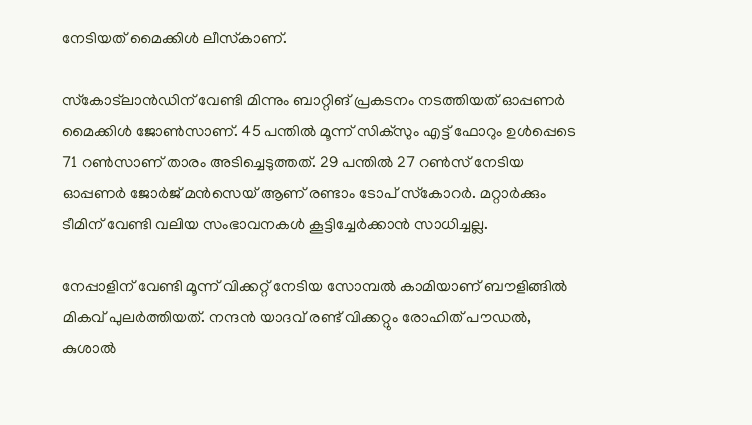നേടിയത് മൈക്കിള്‍ ലീസ്‌കാണ്.

സ്‌കോട്ലാന്‍ഡിന് വേണ്ടി മിന്നും ബാറ്റിങ് പ്രകടനം നടത്തിയത് ഓപ്പണര്‍ മൈക്കിള്‍ ജോണ്‍സാണ്. 45 പന്തില്‍ മൂന്ന് സിക്സും എട്ട് ഫോറും ഉള്‍പ്പെടെ 71 റണ്‍സാണ് താരം അടിച്ചെടുത്തത്. 29 പന്തില്‍ 27 റണ്‍സ് നേടിയ ഓപ്പണര്‍ ജോര്‍ജ് മന്‍സെയ് ആണ് രണ്ടാം ടോപ് സ്‌കോറര്‍. മറ്റാര്‍ക്കും ടീമിന് വേണ്ടി വലിയ സംഭാവനകള്‍ കൂട്ടിച്ചേര്‍ക്കാന്‍ സാധിച്ചല്ല.

നേപ്പാളിന് വേണ്ടി മൂന്ന് വിക്കറ്റ് നേടിയ സോമ്പല്‍ കാമിയാണ് ബൗളിങ്ങില്‍ മികവ് പുലര്‍ത്തിയത്. നന്ദന്‍ യാദവ് രണ്ട് വിക്കറ്റും രോഹിത് പൗഡല്‍, കുശാല്‍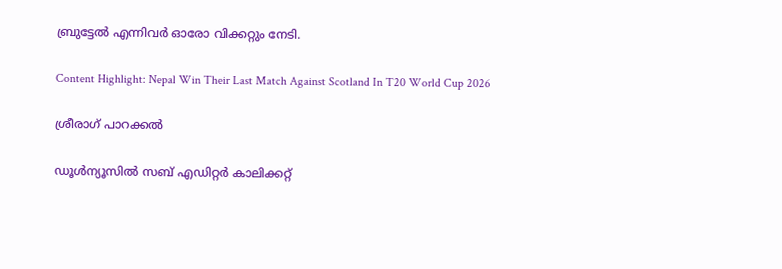ബ്രുട്ടേല്‍ എന്നിവര്‍ ഓരോ വിക്കറ്റും നേടി.

Content Highlight: Nepal Win Their Last Match Against Scotland In T20 World Cup 2026

ശ്രീരാഗ് പാറക്കല്‍

ഡൂള്‍ന്യൂസില്‍ സബ് എഡിറ്റര്‍ കാലിക്കറ്റ്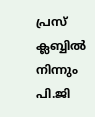പ്രസ് ക്ലബ്ബില്‍ നിന്നും പി.ജി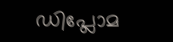ഡിപ്ലോമ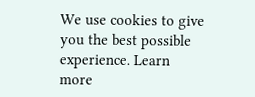We use cookies to give you the best possible experience. Learn more